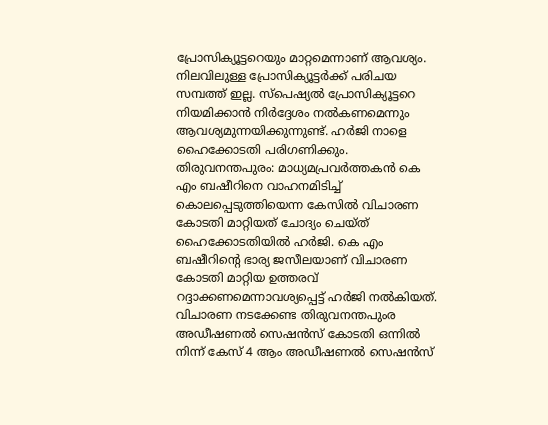പ്രോസിക്യൂട്ടറെയും മാറ്റമെന്നാണ് ആവശ്യം. നിലവിലുള്ള പ്രോസിക്യൂട്ടർക്ക് പരിചയ സമ്പത്ത് ഇല്ല. സ്പെഷ്യൽ പ്രോസിക്യൂട്ടറെ നിയമിക്കാൻ നിർദ്ദേശം നൽകണമെന്നും ആവശ്യമുന്നയിക്കുന്നുണ്ട്. ഹർജി നാളെ ഹൈക്കോടതി പരിഗണിക്കും.
തിരുവനന്തപുരം: മാധ്യമപ്രവർത്തകൻ കെ എം ബഷീറിനെ വാഹനമിടിച്ച് കൊലപ്പെടുത്തിയെന്ന കേസിൽ വിചാരണ കോടതി മാറ്റിയത് ചോദ്യം ചെയ്ത് ഹൈക്കോടതിയിൽ ഹർജി. കെ എം ബഷീറിന്റെ ഭാര്യ ജസീലയാണ് വിചാരണ കോടതി മാറ്റിയ ഉത്തരവ് റദ്ദാക്കണമെന്നാവശ്യപ്പെട്ട് ഹർജി നൽകിയത്. വിചാരണ നടക്കേണ്ട തിരുവനന്തപുംര അഡീഷണൽ സെഷൻസ് കോടതി ഒന്നിൽ നിന്ന് കേസ് 4 ആം അഡീഷണൽ സെഷൻസ്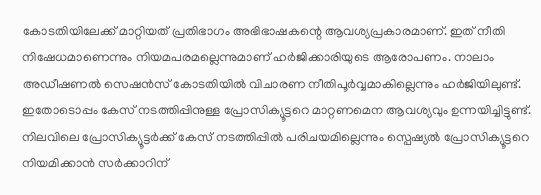കോടതിയിലേക്ക് മാറ്റിയത് പ്രതിഭാഗം അഭിഭാഷകന്റെ ആവശ്യപ്രകാരമാണ്. ഇത് നീതി നിഷേധമാണെന്നും നിയമപരമല്ലെന്നുമാണ് ഹർജിക്കാരിയുടെ ആരോപണം. നാലാം അഡീഷണൽ സെഷൻസ് കോടതിയിൽ വിചാരണ നീതിപൂർവ്വമാകില്ലെന്നും ഹർജിയിലുണ്ട്. ഇതോടൊപ്പം കേസ് നടത്തിപ്പിനുള്ള പ്രോസിക്യൂട്ടറെ മാറ്റണമെന ആവശ്യവും ഉന്നയിച്ചിട്ടുണ്ട്. നിലവിലെ പ്രോസിക്യൂട്ടർക്ക് കേസ് നടത്തിപ്പിൽ പരിചയമില്ലെന്നും സ്പെഷ്യൽ പ്രോസിക്യൂട്ടറെ നിയമിക്കാൻ സർക്കാറിന്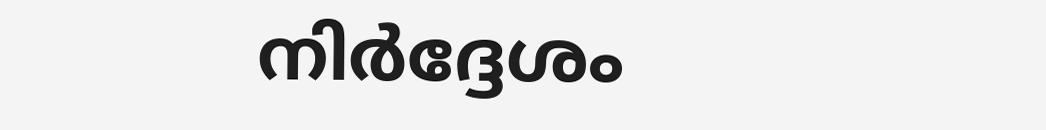നിർദ്ദേശം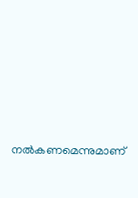നൽകണമെന്നുമാണ്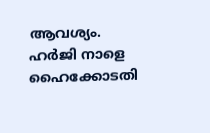ആവശ്യം. ഹർജി നാളെ ഹൈക്കോടതി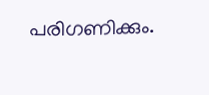പരിഗണിക്കും.